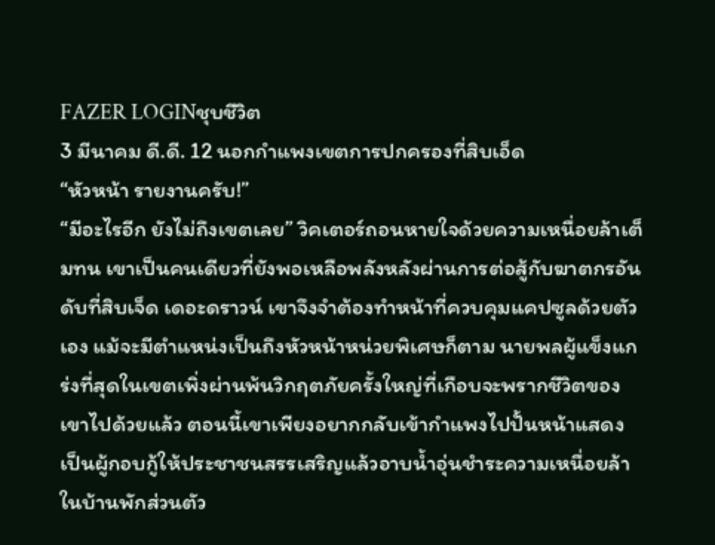FAZER LOGINชุบชีวิต
3 มีนาคม ดี.ดี. 12 นอกกำแพงเขตการปกครองที่สิบเอ็ด
“หัวหน้า รายงานครับ!”
“มีอะไรอีก ยังไม่ถึงเขตเลย” วิคเตอร์ถอนหายใจด้วยความเหนื่อยล้าเต็มทน เขาเป็นคนเดียวที่ยังพอเหลือพลังหลังผ่านการต่อสู้กับฆาตกรอันดับที่สิบเจ็ด เดอะดราวน์ เขาจึงจำต้องทำหน้าที่ควบคุมแคปซูลด้วยตัวเอง แม้จะมีตำแหน่งเป็นถึงหัวหน้าหน่วยพิเศษก็ตาม นายพลผู้แข็งแกร่งที่สุดในเขตเพิ่งผ่านพ้นวิกฤตภัยครั้งใหญ่ที่เกือบจะพรากชีวิตของเขาไปด้วยแล้ว ตอนนี้เขาเพียงอยากกลับเข้ากำแพงไปปั้นหน้าแสดงเป็นผู้กอบกู้ให้ประชาชนสรรเสริญแล้วอาบน้ำอุ่นชำระความเหนื่อยล้าในบ้านพักส่วนตัว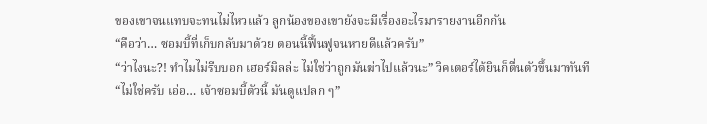ของเขาจนแทบจะทนไม่ไหวแล้ว ลูกน้องของเขายังจะมีเรื่องอะไรมารายงานอีกกัน
“คือว่า… ซอมบี้ที่เก็บกลับมาด้วย ตอนนี้ฟื้นฟูจนหายดีแล้วครับ”
“ว่าไงนะ?! ทำไมไม่รีบบอก เฮอร์มิลล่ะ ไม่ใช่ว่าถูกมันฆ่าไปแล้วนะ” วิคเตอร์ได้ยินก็ตื่นตัวขึ้นมาทันที
“ไม่ใช่ครับ เอ่อ… เจ้าซอมบี้ตัวนี้ มันดูแปลก ๆ”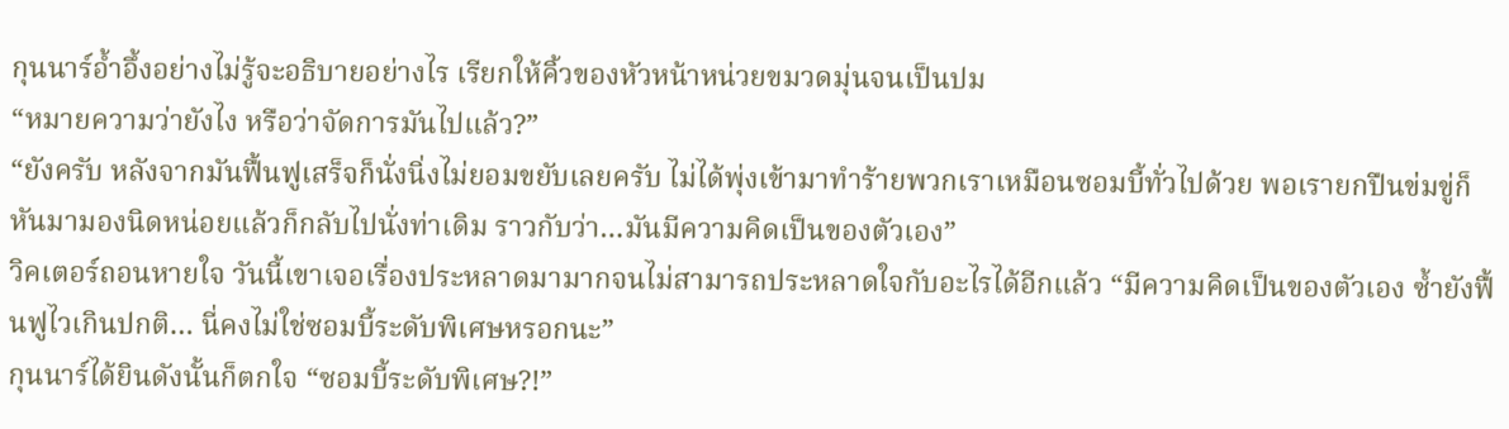กุนนาร์อ้ำอึ้งอย่างไม่รู้จะอธิบายอย่างไร เรียกให้คิ้วของหัวหน้าหน่วยขมวดมุ่นจนเป็นปม
“หมายความว่ายังไง หรือว่าจัดการมันไปแล้ว?”
“ยังครับ หลังจากมันฟื้นฟูเสร็จก็นั่งนิ่งไม่ยอมขยับเลยครับ ไม่ได้พุ่งเข้ามาทำร้ายพวกเราเหมือนซอมบี้ทั่วไปด้วย พอเรายกปืนข่มขู่ก็หันมามองนิดหน่อยแล้วก็กลับไปนั่งท่าเดิม ราวกับว่า…มันมีความคิดเป็นของตัวเอง”
วิคเตอร์ถอนหายใจ วันนี้เขาเจอเรื่องประหลาดมามากจนไม่สามารถประหลาดใจกับอะไรได้อีกแล้ว “มีความคิดเป็นของตัวเอง ซ้ำยังฟื้นฟูไวเกินปกติ… นี่คงไม่ใช่ซอมบี้ระดับพิเศษหรอกนะ”
กุนนาร์ได้ยินดังนั้นก็ตกใจ “ซอมบี้ระดับพิเศษ?!”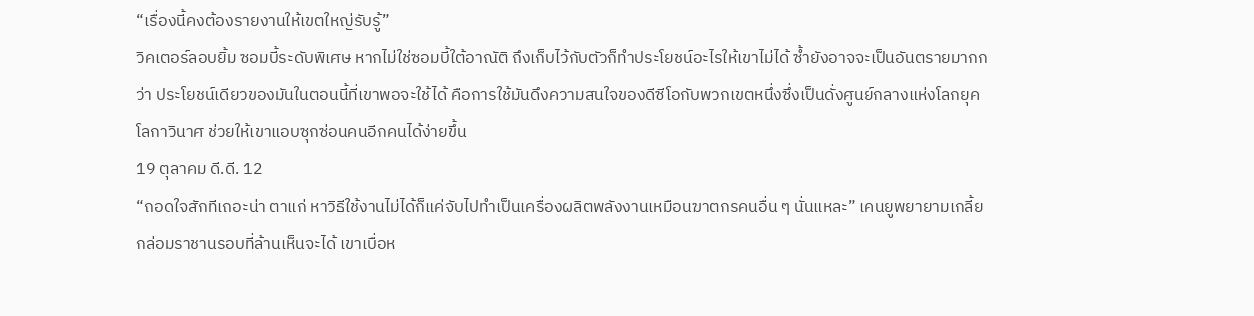“เรื่องนี้คงต้องรายงานให้เขตใหญ่รับรู้”
วิคเตอร์ลอบยิ้ม ซอมบี้ระดับพิเศษ หากไม่ใช่ซอมบี้ใต้อาณัติ ถึงเก็บไว้กับตัวก็ทำประโยชน์อะไรให้เขาไม่ได้ ซ้ำยังอาจจะเป็นอันตรายมากกว่า ประโยชน์เดียวของมันในตอนนี้ที่เขาพอจะใช้ได้ คือการใช้มันดึงความสนใจของดีซีโอกับพวกเขตหนึ่งซึ่งเป็นดั่งศูนย์กลางแห่งโลกยุคโลกาวินาศ ช่วยให้เขาแอบซุกซ่อนคนอีกคนได้ง่ายขึ้น
19 ตุลาคม ดี.ดี. 12
“ถอดใจสักทีเถอะน่า ตาแก่ หาวิธีใช้งานไม่ได้ก็แค่จับไปทำเป็นเครื่องผลิตพลังงานเหมือนฆาตกรคนอื่น ๆ นั่นแหละ” เคนยูพยายามเกลี้ยกล่อมราชานรอบที่ล้านเห็นจะได้ เขาเบื่อห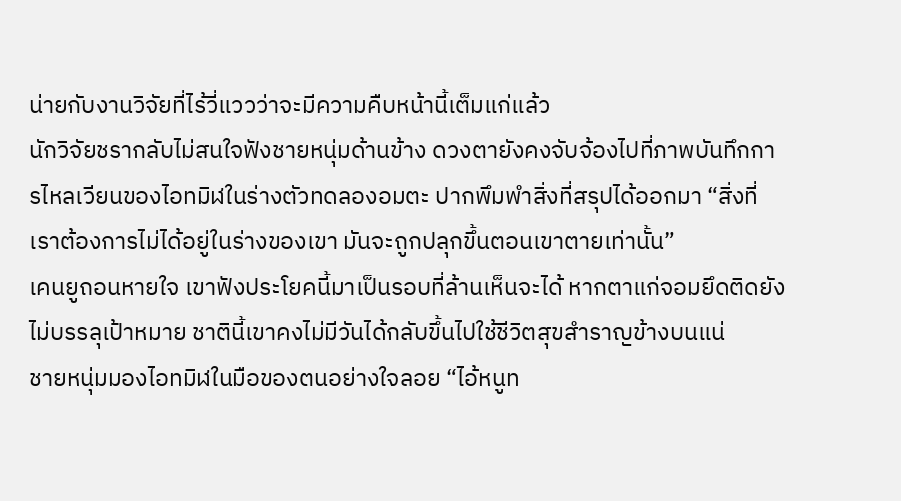น่ายกับงานวิจัยที่ไร้วี่แววว่าจะมีความคืบหน้านี้เต็มแก่แล้ว
นักวิจัยชรากลับไม่สนใจฟังชายหนุ่มด้านข้าง ดวงตายังคงจับจ้องไปที่ภาพบันทึกการไหลเวียนของไอทมิฬในร่างตัวทดลองอมตะ ปากพึมพำสิ่งที่สรุปได้ออกมา “สิ่งที่เราต้องการไม่ได้อยู่ในร่างของเขา มันจะถูกปลุกขึ้นตอนเขาตายเท่านั้น”
เคนยูถอนหายใจ เขาฟังประโยคนี้มาเป็นรอบที่ล้านเห็นจะได้ หากตาแก่จอมยึดติดยังไม่บรรลุเป้าหมาย ชาตินี้เขาคงไม่มีวันได้กลับขึ้นไปใช้ชีวิตสุขสำราญข้างบนแน่
ชายหนุ่มมองไอทมิฬในมือของตนอย่างใจลอย “ไอ้หนูท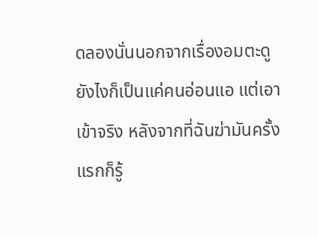ดลองนั่นนอกจากเรื่องอมตะดูยังไงก็เป็นแค่คนอ่อนแอ แต่เอาเข้าจริง หลังจากที่ฉันฆ่ามันครั้งแรกก็รู้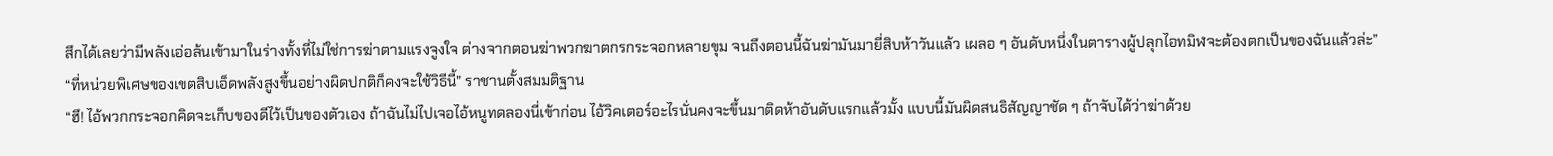สึกได้เลยว่ามีพลังเอ่อล้นเข้ามาในร่างทั้งที่ไม่ใช่การฆ่าตามแรงจูงใจ ต่างจากตอนฆ่าพวกฆาตกรกระจอกหลายขุม จนถึงตอนนี้ฉันฆ่ามันมายี่สิบห้าวันแล้ว เผลอ ๆ อันดับหนึ่งในตารางผู้ปลุกไอทมิฬจะต้องตกเป็นของฉันแล้วล่ะ”
“ที่หน่วยพิเศษของเขตสิบเอ็ดพลังสูงขึ้นอย่างผิดปกติก็คงจะใช้วิธีนี้” ราชานตั้งสมมติฐาน
“ฮึ! ไอ้พวกกระจอกคิดจะเก็บของดีไว้เป็นของตัวเอง ถ้าฉันไม่ไปเจอไอ้หนูทดลองนี่เข้าก่อน ไอ้วิคเตอร์อะไรนั่นคงจะขึ้นมาติดห้าอันดับแรกแล้วมั้ง แบบนี้มันผิดสนธิสัญญาชัด ๆ ถ้าจับได้ว่าฆ่าด้วย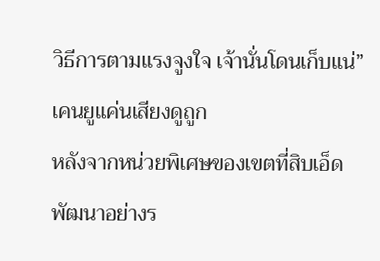วิธีการตามแรงจูงใจ เจ้านั่นโดนเก็บแน่” เคนยูแค่นเสียงดูถูก
หลังจากหน่วยพิเศษของเขตที่สิบเอ็ดพัฒนาอย่างร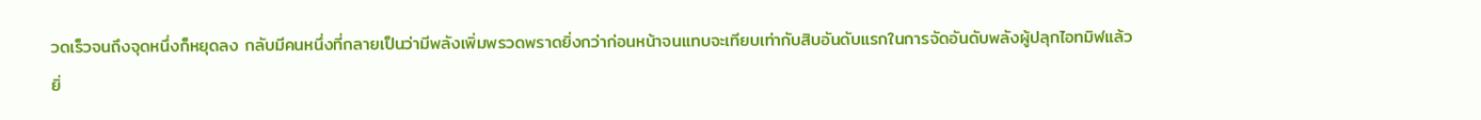วดเร็วจนถึงจุดหนึ่งก็หยุดลง กลับมีคนหนึ่งที่กลายเป็นว่ามีพลังเพิ่มพรวดพราดยิ่งกว่าก่อนหน้าจนแทบจะเทียบเท่ากับสิบอันดับแรกในการจัดอันดับพลังผู้ปลุกไอทมิฬแล้ว
ยิ่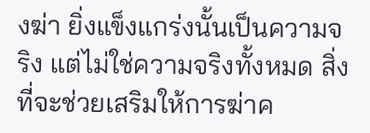งฆ่า ยิ่งแข็งแกร่งนั้นเป็นความจริง แต่ไม่ใช่ความจริงทั้งหมด สิ่งที่จะช่วยเสริมให้การฆ่าค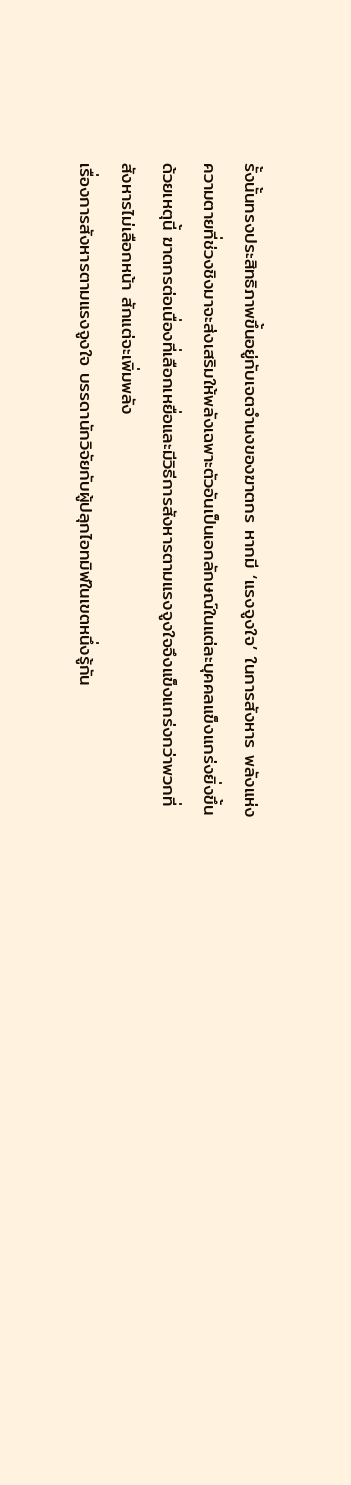รั้งนั้นทรงประสิทธิภาพขึ้นอยู่กับเจตจำนงของฆาตกร หากมี ‘แรงจูงใจ’ ในการสังหาร พลังแห่งความตายที่ช่วงชิงมาจะส่งเสริมให้พลังเฉพาะตัวอันเป็นเอกลักษณ์ในแต่ละบุคคลแข็งแกร่งยิ่งขึ้น ด้วยเหตุนี้ ฆาตกรต่อเนื่องที่เลือกเหยื่อและมีวิธีการสังหารตามแรงจูงใจจึงแข็งแกร่งกว่าพวกที่สังหารไม่เลือกหน้า สักแต่จะเพิ่มพลัง
เรื่องการสังหารตามแรงจูงใจ บรรดานักวิจัยกับผู้ปลุกไอทมิฬในเขตหนึ่งรู้กัน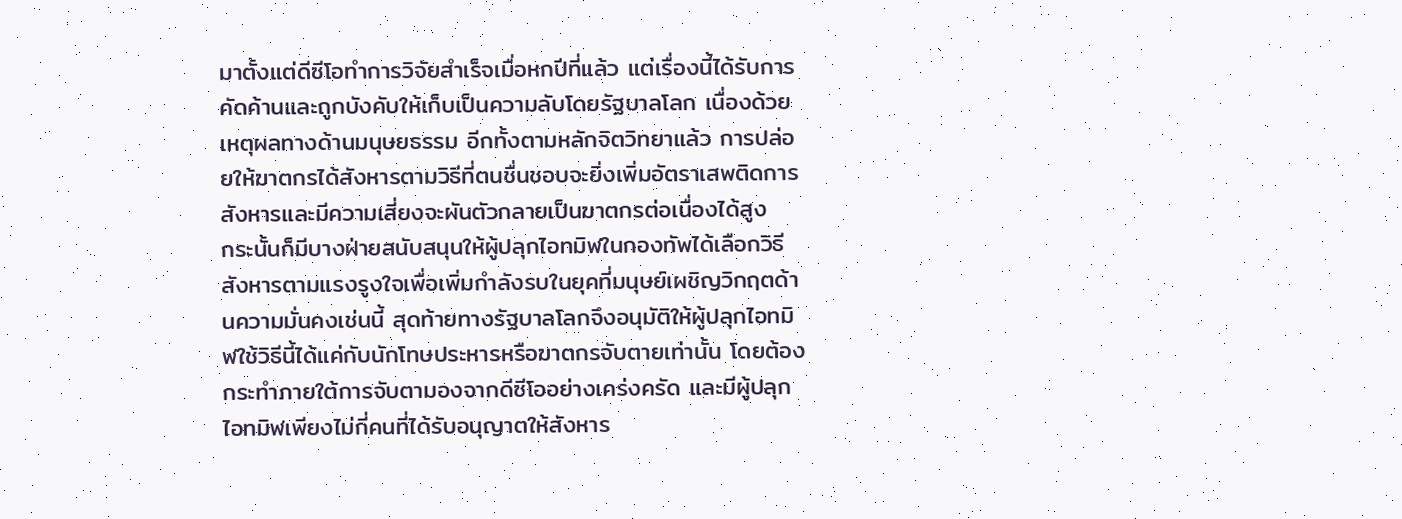มาตั้งแต่ดีซีโอทำการวิจัยสำเร็จเมื่อหกปีที่แล้ว แต่เรื่องนี้ได้รับการคัดค้านและถูกบังคับให้เก็บเป็นความลับโดยรัฐบาลโลก เนื่องด้วยเหตุผลทางด้านมนุษยธรรม อีกทั้งตามหลักจิตวิทยาแล้ว การปล่อยให้ฆาตกรได้สังหารตามวิธีที่ตนชื่นชอบจะยิ่งเพิ่มอัตราเสพติดการสังหารและมีความเสี่ยงจะผันตัวกลายเป็นฆาตกรต่อเนื่องได้สูง
กระนั้นก็มีบางฝ่ายสนับสนุนให้ผู้ปลุกไอทมิฬในกองทัพได้เลือกวิธีสังหารตามแรงรูงใจเพื่อเพิ่มกำลังรบในยุคที่มนุษย์เผชิญวิกฤตด้านความมั่นคงเช่นนี้ สุดท้ายทางรัฐบาลโลกจึงอนุมัติให้ผู้ปลุกไอทมิฬใช้วิธีนี้ได้แค่กับนักโทษประหารหรือฆาตกรจับตายเท่านั้น โดยต้องกระทำภายใต้การจับตามองจากดีซีโออย่างเคร่งครัด และมีผู้ปลุกไอทมิฬเพียงไม่กี่คนที่ได้รับอนุญาตให้สังหาร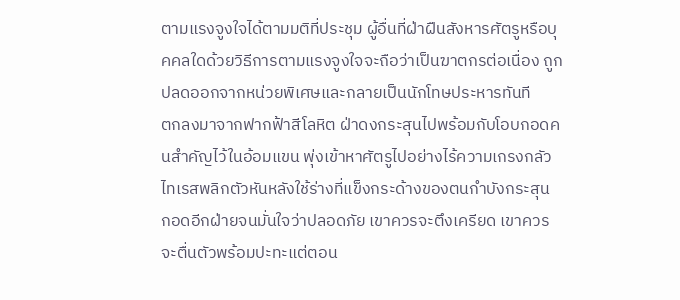ตามแรงจูงใจได้ตามมติที่ประชุม ผู้อื่นที่ฝ่าฝืนสังหารศัตรูหรือบุคคลใดด้วยวิธีการตามแรงจูงใจจะถือว่าเป็นฆาตกรต่อเนื่อง ถูกปลดออกจากหน่วยพิเศษและกลายเป็นนักโทษประหารทันที
ตกลงมาจากฟากฟ้าสีโลหิต ฝ่าดงกระสุนไปพร้อมกับโอบกอดคนสำคัญไว้ในอ้อมแขน พุ่งเข้าหาศัตรูไปอย่างไร้ความเกรงกลัว ไทเรสพลิกตัวหันหลังใช้ร่างที่แข็งกระด้างของตนกำบังกระสุน กอดอีกฝ่ายจนมั่นใจว่าปลอดภัย เขาควรจะตึงเครียด เขาควรจะตื่นตัวพร้อมปะทะแต่ตอน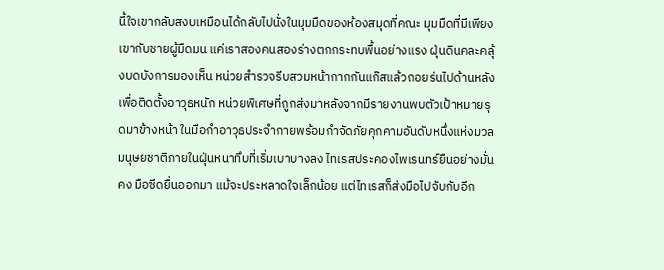นี้ใจเขากลับสงบเหมือนได้กลับไปนั่งในมุมมืดของห้องสมุดที่คณะ มุมมืดที่มีเพียงเขากับชายผู้มืดมน แค่เราสองคนสองร่างตกกระทบพื้นอย่างแรง ฝุ่นดินคละคลุ้งบดบังการมองเห็น หน่วยสำรวจรีบสวมหน้ากากกันแก๊สแล้วถอยร่นไปด้านหลังเพื่อติดตั้งอาวุธหนัก หน่วยพิเศษที่ถูกส่งมาหลังจากมีรายงานพบตัวเป้าหมายรุดมาข้างหน้า ในมือกำอาวุธประจำกายพร้อมกำจัดภัยคุกคามอันดับหนึ่งแห่งมวลมนุษยชาติภายในฝุ่นหนาทึบที่เริ่มเบาบางลง ไทเรสประคองไพเรนทร์ยืนอย่างมั่นคง มือซีดยื่นออกมา แม้จะประหลาดใจเล็กน้อย แต่ไทเรสก็ส่งมือไปจับกับอีก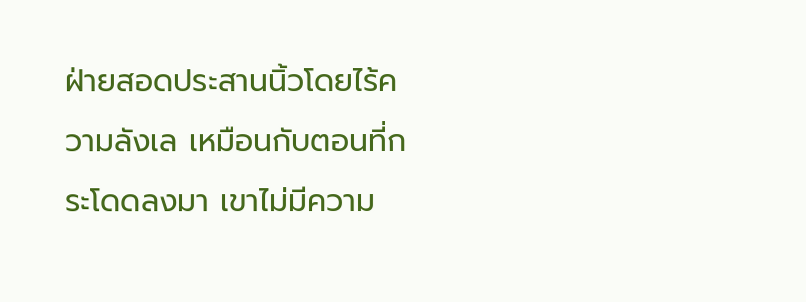ฝ่ายสอดประสานนิ้วโดยไร้ความลังเล เหมือนกับตอนที่กระโดดลงมา เขาไม่มีความ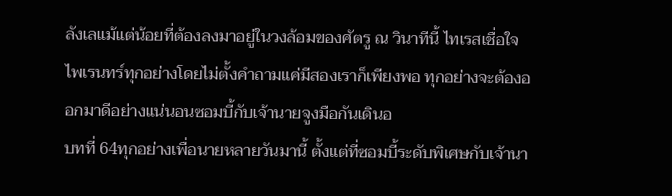ลังเลแม้แต่น้อยที่ต้องลงมาอยู่ในวงล้อมของศัตรู ณ วินาทีนี้ ไทเรสเชื่อใจไพเรนทร์ทุกอย่างโดยไม่ตั้งคำถามแค่มีสองเราก็เพียงพอ ทุกอย่างจะต้องออกมาดีอย่างแน่นอนซอมบี้กับเจ้านายจูงมือกันเดินอ
บทที่ 64ทุกอย่างเพื่อนายหลายวันมานี้ ตั้งแต่ที่ซอมบี้ระดับพิเศษกับเจ้านา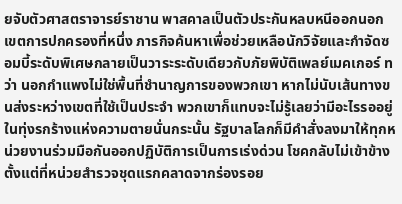ยจับตัวศาสตราจารย์ราชาน พาสคาลเป็นตัวประกันหลบหนีออกนอกเขตการปกครองที่หนึ่ง ภารกิจค้นหาเพื่อช่วยเหลือนักวิจัยและกำจัดซอมบี้ระดับพิเศษกลายเป็นวาระระดับเดียวกับภัยพิบัติเพลย์เมคเกอร์ ทว่า นอกกำแพงไม่ใช่พื้นที่ชำนาญการของพวกเขา หากไม่นับเส้นทางขนส่งระหว่างเขตที่ใช้เป็นประจำ พวกเขาก็แทบจะไม่รู้เลยว่ามีอะไรรออยู่ในทุ่งรกร้างแห่งความตายนั่นกระนั้น รัฐบาลโลกก็มีคำสั่งลงมาให้ทุกหน่วยงานร่วมมือกันออกปฏิบัติการเป็นการเร่งด่วน โชคกลับไม่เข้าข้าง ตั้งแต่ที่หน่วยสำรวจชุดแรกคลาดจากร่องรอย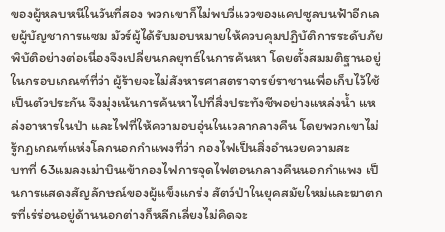ของผู้หลบหนีในวันที่สอง พวกเขาก็ไม่พบวี่แววของแคปซูลบนฟ้าอีกเลยผู้บัญชาการแซม มัวร์ผู้ได้รับมอบหมายให้ควบคุมปฏิบัติการระดับภัยพิบัติอย่างต่อเนื่องจึงเปลี่ยนกลยุทธ์ในการค้นหา โดยตั้งสมมติฐานอยู่ในกรอบเกณฑ์ที่ว่า ผู้ร้ายจะไม่สังหารศาสตราจารย์ราชานเพื่อเก็บไว้ใช้เป็นตัวประกัน จึงมุ่งเน้นการค้นหาไปที่สิ่งประทังชีพอย่างแหล่งน้ำ แหล่งอาหารในป่า และไฟที่ให้ความอบอุ่นในเวลากลางคืน โดยพวกเขาไม่รู้กฎเกณฑ์แห่งโลกนอกกำแพงที่ว่า กองไฟเป็นสิ่งอำนวยความสะ
บทที่ 63แมลงเม่าบินเข้ากองไฟการจุดไฟตอนกลางคืนนอกกำแพง เป็นการแสดงสัญลักษณ์ของผู้แข็งแกร่ง สัตว์ป่าในยุคสมัยใหม่และฆาตกรที่เร่ร่อนอยู่ด้านนอกต่างก็หลีกเลี่ยงไม่คิดจะ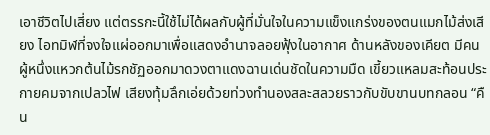เอาชีวิตไปเสี่ยง แต่ตรรกะนี้ใช้ไม่ได้ผลกับผู้ที่มั่นใจในความแข็งแกร่งของตนแมกไม้ส่งเสียง ไอทมิฬที่จงใจแผ่ออกมาเพื่อแสดงอำนาจลอยฟุ้งในอากาศ ด้านหลังของเคียต มีคนผู้หนึ่งแหวกต้นไม้รกชัฏออกมาดวงตาแดงฉานเด่นชัดในความมืด เขี้ยวแหลมสะท้อนประกายคมจากเปลวไฟ เสียงทุ้มลึกเอ่ยด้วยท่วงทำนองสละสลวยราวกับขับขานบทกลอน “คืน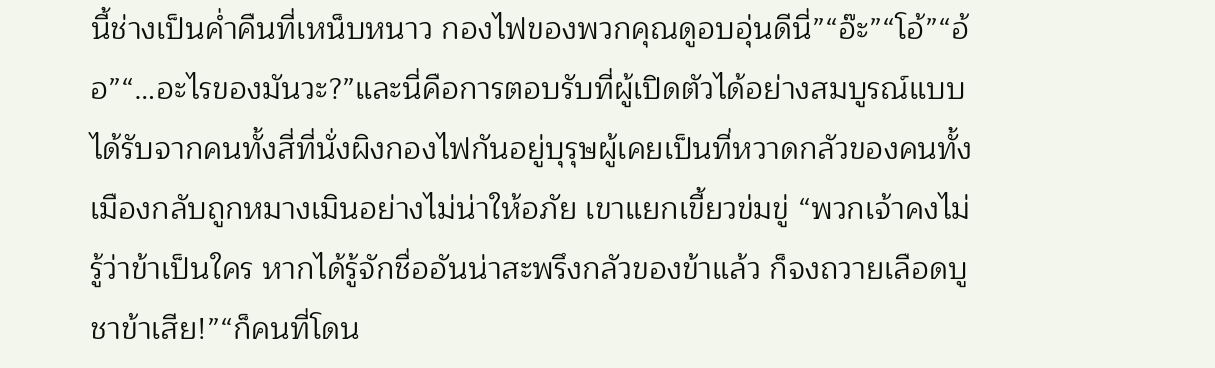นี้ช่างเป็นค่ำคืนที่เหน็บหนาว กองไฟของพวกคุณดูอบอุ่นดีนี่”“อ๊ะ”“โอ้”“อ้อ”“…อะไรของมันวะ?”และนี่คือการตอบรับที่ผู้เปิดตัวได้อย่างสมบูรณ์แบบได้รับจากคนทั้งสี่ที่นั่งผิงกองไฟกันอยู่บุรุษผู้เคยเป็นที่หวาดกลัวของคนทั้งเมืองกลับถูกหมางเมินอย่างไม่น่าให้อภัย เขาแยกเขี้ยวข่มขู่ “พวกเจ้าคงไม่รู้ว่าข้าเป็นใคร หากได้รู้จักชื่ออันน่าสะพรึงกลัวของข้าแล้ว ก็จงถวายเลือดบูชาข้าเสีย!”“ก็คนที่โดน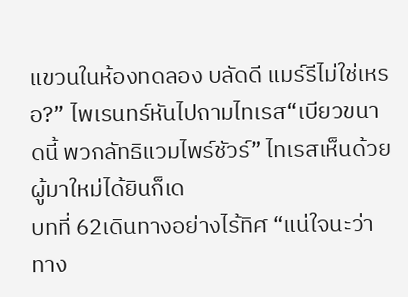แขวนในห้องทดลอง บลัดดี แมร์รีไม่ใช่เหรอ?” ไพเรนทร์หันไปถามไทเรส“เบียวขนาดนี้ พวกลัทธิแวมไพร์ชัวร์” ไทเรสเห็นด้วยผู้มาใหม่ได้ยินก็เด
บทที่ 62เดินทางอย่างไร้ทิศ “แน่ใจนะว่าทาง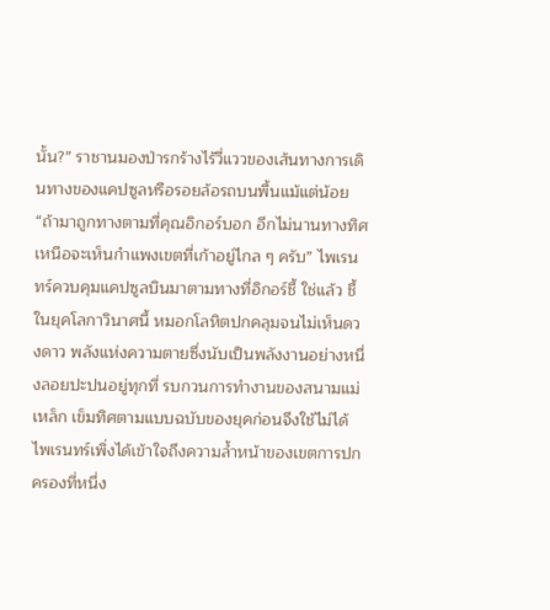นั้น?” ราชานมองป่ารกร้างไร้วี่แววของเส้นทางการเดินทางของแคปซูลหรือรอยล้อรถบนพื้นแม้แต่น้อย“ถ้ามาถูกทางตามที่คุณอิกอร์บอก อีกไม่นานทางทิศเหนือจะเห็นกำแพงเขตที่เก้าอยู่ไกล ๆ ครับ” ไพเรนทร์ควบคุมแคปซูลบินมาตามทางที่อิกอร์ชี้ ใช่แล้ว ชี้ในยุคโลกาวินาศนี้ หมอกโลหิตปกคลุมจนไม่เห็นดวงดาว พลังแห่งความตายซึ่งนับเป็นพลังงานอย่างหนึ่งลอยปะปนอยู่ทุกที่ รบกวนการทำงานของสนามแม่เหล็ก เข็มทิศตามแบบฉบับของยุคก่อนจึงใช้ไม่ได้ ไพเรนทร์เพิ่งได้เข้าใจถึงความล้ำหน้าของเขตการปกครองที่หนึ่ง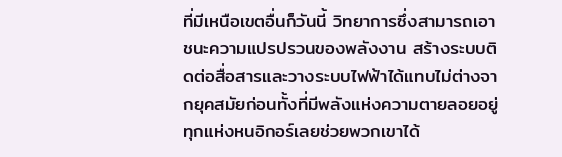ที่มีเหนือเขตอื่นก็วันนี้ วิทยาการซึ่งสามารถเอาชนะความแปรปรวนของพลังงาน สร้างระบบติดต่อสื่อสารและวางระบบไฟฟ้าได้แทบไม่ต่างจากยุคสมัยก่อนทั้งที่มีพลังแห่งความตายลอยอยู่ทุกแห่งหนอิกอร์เลยช่วยพวกเขาได้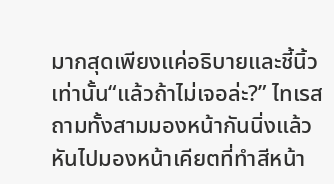มากสุดเพียงแค่อธิบายและชี้นิ้วเท่านั้น“แล้วถ้าไม่เจอล่ะ?” ไทเรสถามทั้งสามมองหน้ากันนิ่งแล้วหันไปมองหน้าเคียตที่ทำสีหน้า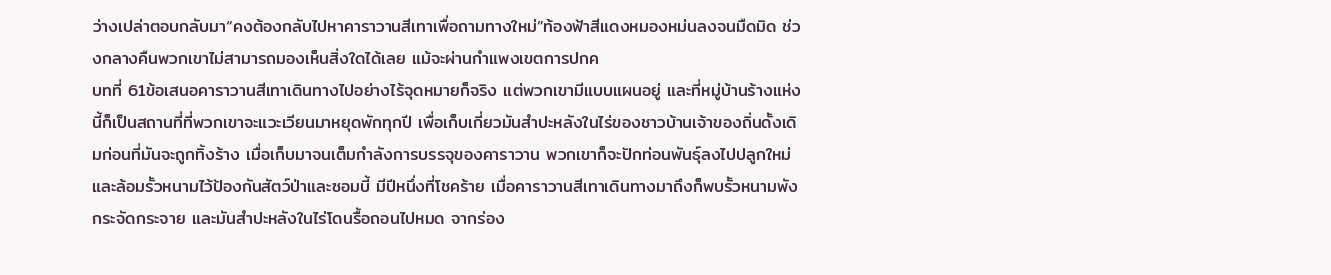ว่างเปล่าตอบกลับมา“คงต้องกลับไปหาคาราวานสีเทาเพื่อถามทางใหม่”ท้องฟ้าสีแดงหมองหม่นลงจนมืดมิด ช่วงกลางคืนพวกเขาไม่สามารถมองเห็นสิ่งใดได้เลย แม้จะผ่านกำแพงเขตการปกค
บทที่ 61ข้อเสนอคาราวานสีเทาเดินทางไปอย่างไร้จุดหมายก็จริง แต่พวกเขามีแบบแผนอยู่ และที่หมู่บ้านร้างแห่งนี้ก็เป็นสถานที่ที่พวกเขาจะแวะเวียนมาหยุดพักทุกปี เพื่อเก็บเกี่ยวมันสำปะหลังในไร่ของชาวบ้านเจ้าของถิ่นดั้งเดิมก่อนที่มันจะถูกทิ้งร้าง เมื่อเก็บมาจนเต็มกำลังการบรรจุของคาราวาน พวกเขาก็จะปักท่อนพันธุ์ลงไปปลูกใหม่และล้อมรั้วหนามไว้ป้องกันสัตว์ป่าและซอมบี้ มีปีหนึ่งที่โชคร้าย เมื่อคาราวานสีเทาเดินทางมาถึงก็พบรั้วหนามพังกระจัดกระจาย และมันสำปะหลังในไร่โดนรื้อถอนไปหมด จากร่อง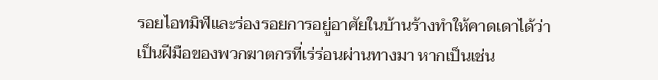รอยไอทมิฬและร่องรอยการอยู่อาศัยในบ้านร้างทำให้คาดเดาได้ว่าเป็นฝีมือของพวกฆาตกรที่เร่ร่อนผ่านทางมา หากเป็นเช่น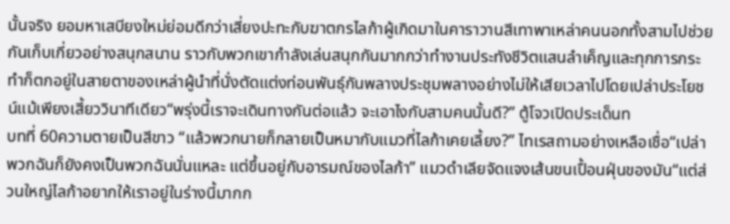นั้นจริง ยอมหาเสบียงใหม่ย่อมดีกว่าเสี่ยงปะทะกับฆาตกรไลก้าผู้เกิดมาในคาราวานสีเทาพาเหล่าคนนอกทั้งสามไปช่วยกันเก็บเกี่ยวอย่างสนุกสนาน ราวกับพวกเขากำลังเล่นสนุกกันมากกว่าทำงานประทังชีวิตแสนลำเค็ญและทุกการกระทำก็ตกอยู่ในสายตาของเหล่าผู้นำที่นั่งตัดแต่งท่อนพันธุ์กันพลางประชุมพลางอย่างไม่ให้เสียเวลาไปโดยเปล่าประโยชน์แม้เพียงเสี้ยววินาทีเดียว“พรุ่งนี้เราจะเดินทางกันต่อแล้ว จะเอาไงกับสามคนนั้นดี?” ตู้โจวเปิดประเด็นท
บทที่ 60ความตายเป็นสีขาว “แล้วพวกนายก็กลายเป็นหมากับแมวที่ไลก้าเคยเลี้ยง?” ไทเรสถามอย่างเหลือเชื่อ“เปล่า พวกฉันก็ยังคงเป็นพวกฉันนั่นแหละ แต่ขึ้นอยู่กับอารมณ์ของไลก้า” แมวดำเลียจัดแจงเส้นขนเปื้อนฝุ่นของมัน“แต่ส่วนใหญ่ไลก้าอยากให้เราอยู่ในร่างนี้มากก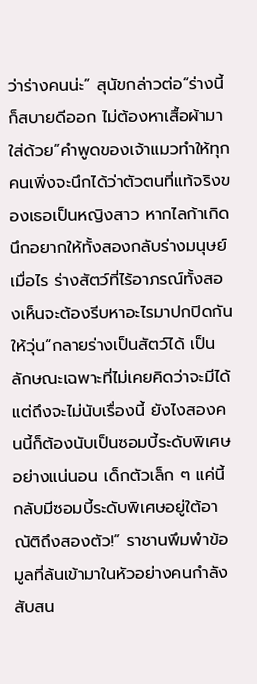ว่าร่างคนน่ะ” สุนัขกล่าวต่อ“ร่างนี้ก็สบายดีออก ไม่ต้องหาเสื้อผ้ามาใส่ด้วย”คำพูดของเจ้าแมวทำให้ทุกคนเพิ่งจะนึกได้ว่าตัวตนที่แท้จริงของเธอเป็นหญิงสาว หากไลก้าเกิดนึกอยากให้ทั้งสองกลับร่างมนุษย์เมื่อไร ร่างสัตว์ที่ไร้อาภรณ์ทั้งสองเห็นจะต้องรีบหาอะไรมาปกปิดกันให้วุ่น“กลายร่างเป็นสัตว์ได้ เป็นลักษณะเฉพาะที่ไม่เคยคิดว่าจะมีได้ แต่ถึงจะไม่นับเรื่องนี้ ยังไงสองคนนี้ก็ต้องนับเป็นซอมบี้ระดับพิเศษอย่างแน่นอน เด็กตัวเล็ก ๆ แค่นี้กลับมีซอมบี้ระดับพิเศษอยู่ใต้อาณัติถึงสองตัว!” ราชานพึมพำข้อมูลที่ล้นเข้ามาในหัวอย่างคนกำลังสับสน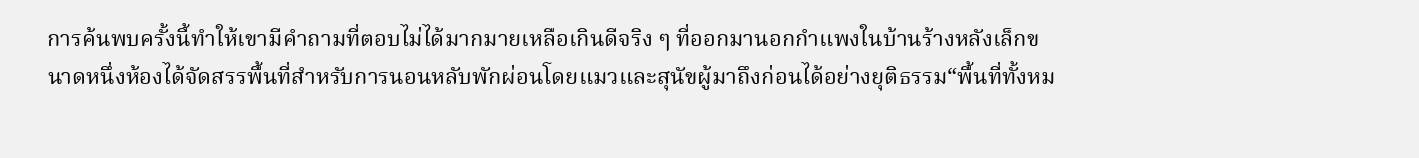การค้นพบครั้งนี้ทำให้เขามีคำถามที่ตอบไม่ได้มากมายเหลือเกินดีจริง ๆ ที่ออกมานอกกำแพงในบ้านร้างหลังเล็กขนาดหนึ่งห้องได้จัดสรรพื้นที่สำหรับการนอนหลับพักผ่อนโดยแมวและสุนัขผู้มาถึงก่อนได้อย่างยุติธรรม“พื้นที่ทั้งหม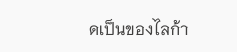ดเป็นของไลก้า